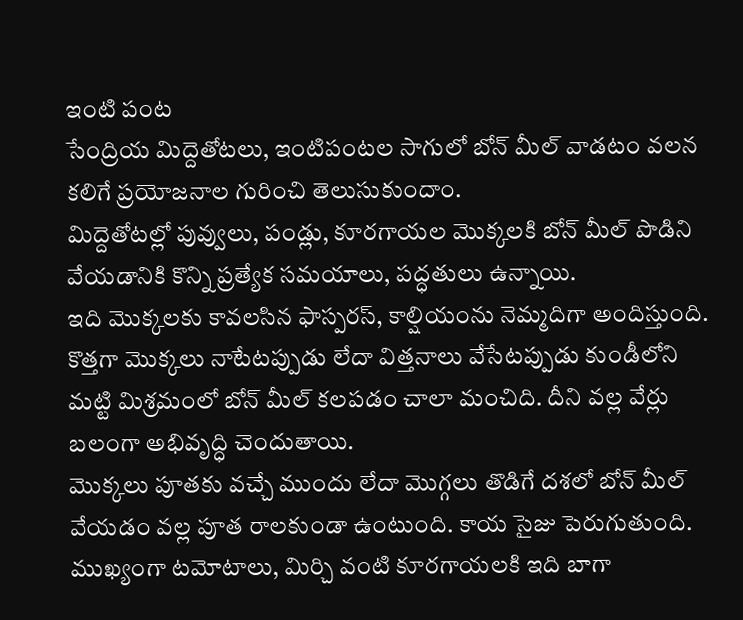ఇంటి పంట
సేంద్రియ మిద్దెతోటలు, ఇంటిపంటల సాగులో బోన్ మీల్ వాడటం వలన కలిగే ప్రయోజనాల గురించి తెలుసుకుందాం.
మిద్దెతోటల్లో పువ్వులు, పండ్లు, కూరగాయల మొక్కలకి బోన్ మీల్ పొడిని వేయడానికి కొన్ని ప్రత్యేక సమయాలు, పద్ధతులు ఉన్నాయి.
ఇది మొక్కలకు కావలసిన ఫాస్పరస్, కాల్షియంను నెమ్మదిగా అందిస్తుంది.
కొత్తగా మొక్కలు నాటేటప్పుడు లేదా విత్తనాలు వేసేటప్పుడు కుండీలోని మట్టి మిశ్రమంలో బోన్ మీల్ కలపడం చాలా మంచిది. దీని వల్ల వేర్లు బలంగా అభివృద్ధి చెందుతాయి.
మొక్కలు పూతకు వచ్చే ముందు లేదా మొగ్గలు తొడిగే దశలో బోన్ మీల్ వేయడం వల్ల పూత రాలకుండా ఉంటుంది. కాయ సైజు పెరుగుతుంది. ముఖ్యంగా టమోటాలు, మిర్చి వంటి కూరగాయలకి ఇది బాగా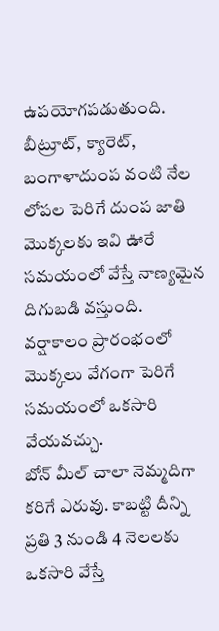ఉపయోగపడుతుంది.
బీట్రూట్, క్యారెట్, బంగాళాదుంప వంటి నేల లోపల పెరిగే దుంప జాతి మొక్కలకు ఇవి ఊరే సమయంలో వేస్తే నాణ్యమైన దిగుబడి వస్తుంది.
వర్షాకాలం ప్రారంభంలో మొక్కలు వేగంగా పెరిగే సమయంలో ఒకసారి వేయవచ్చు.
బోన్ మీల్ చాలా నెమ్మదిగా కరిగే ఎరువు. కాబట్టి దీన్ని ప్రతి 3 నుండి 4 నెలలకు ఒకసారి వేస్తే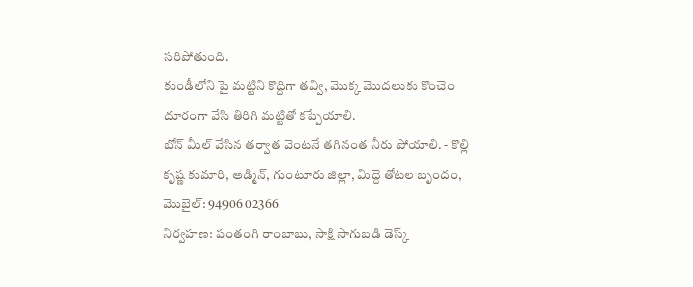సరిపోతుంది.
కుండీలోని పై మట్టిని కొద్దిగా తవ్వి, మొక్క మొదలుకు కొంచెం దూరంగా వేసి తిరిగి మట్టితో కప్పేయాలి.
బోన్ మీల్ వేసిన తర్వాత వెంటనే తగినంత నీరు పోయాలి. - కొల్లి కృష్ణ కుమారి, అడ్మిన్, గుంటూరు జిల్లా, మిద్దె తోటల బృందం, మొబైల్: 94906 02366
నిర్వహణ: పంతంగి రాంబాబు, సాక్షి సాగుబడి డెస్క్